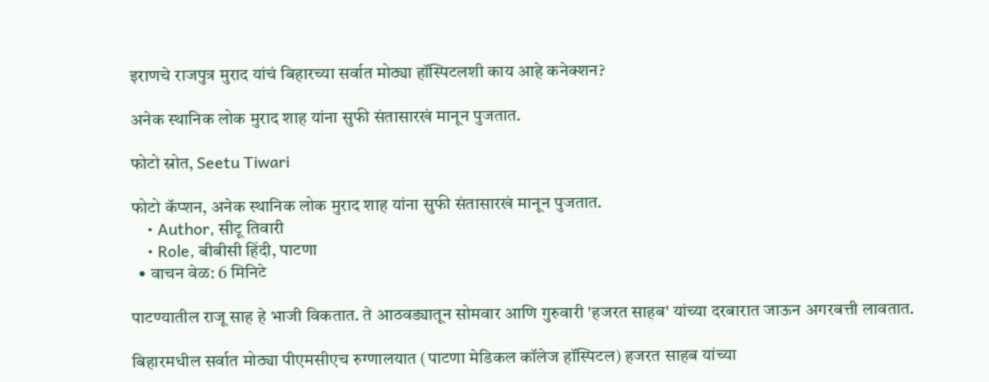इराणचे राजपुत्र मुराद यांचं बिहारच्या सर्वात मोठ्या हॉस्पिटलशी काय आहे कनेक्शन?

अनेक स्थानिक लोक मुराद शाह यांना सुफी संतासारखं मानून पुजतात.

फोटो स्रोत, Seetu Tiwari

फोटो कॅप्शन, अनेक स्थानिक लोक मुराद शाह यांना सुफी संतासारखं मानून पुजतात.
    • Author, सीटू तिवारी
    • Role, बीबीसी हिंदी, पाटणा
  • वाचन वेळ: 6 मिनिटे

पाटण्यातील राजू साह हे भाजी विकतात. ते आठवड्यातून सोमवार आणि गुरुवारी 'हजरत साहब' यांच्या दरबारात जाऊन अगरबत्ती लावतात.

बिहारमधील सर्वात मोठ्या पीएमसीएच रुग्णालयात (पाटणा मेडिकल कॉलेज हॉस्पिटल) हजरत साहब यांच्या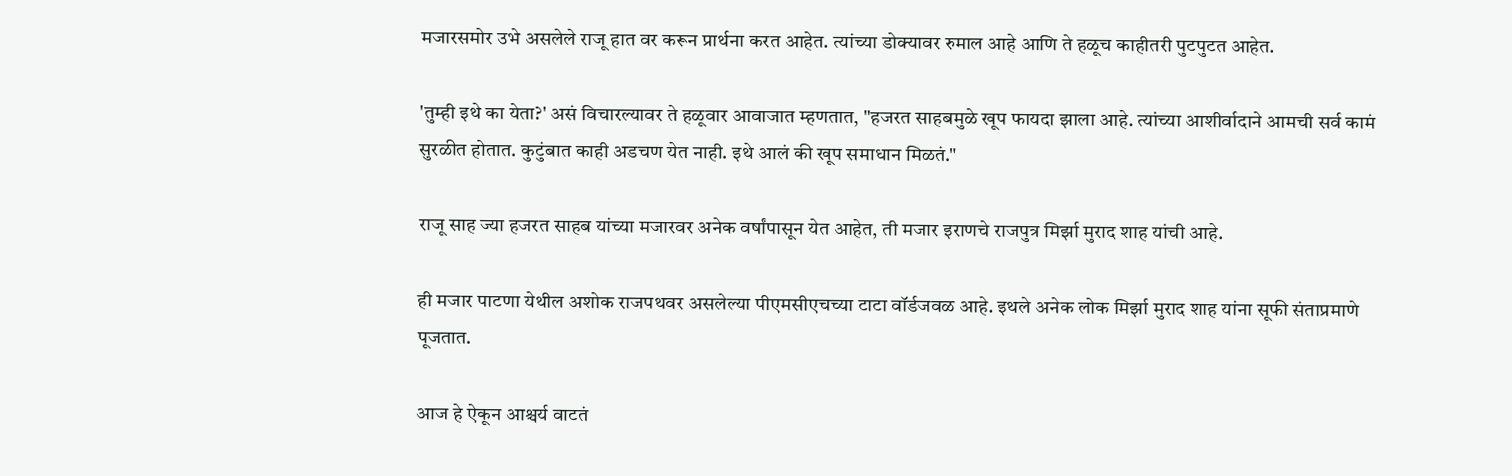मजारसमोर उभे असलेले राजू हात वर करून प्रार्थना करत आहेत. त्यांच्या डोक्यावर रुमाल आहे आणि ते हळूच काहीतरी पुटपुटत आहेत.

'तुम्ही इथे का येता?' असं विचारल्यावर ते हळूवार आवाजात म्हणतात, "हजरत साहबमुळे खूप फायदा झाला आहे. त्यांच्या आशीर्वादाने आमची सर्व कामं सुरळीत होतात. कुटुंबात काही अडचण येत नाही. इथे आलं की खूप समाधान मिळतं."

राजू साह ज्या हजरत साहब यांच्या मजारवर अनेक वर्षांपासून येत आहेत, ती मजार इराणचे राजपुत्र मिर्झा मुराद शाह यांची आहे.

ही मजार पाटणा येथील अशोक राजपथवर असलेल्या पीएमसीएचच्या टाटा वॉर्डजवळ आहे. इथले अनेक लोक मिर्झा मुराद शाह यांना सूफी संताप्रमाणे पूजतात.

आज हे ऐकून आश्चर्य वाटतं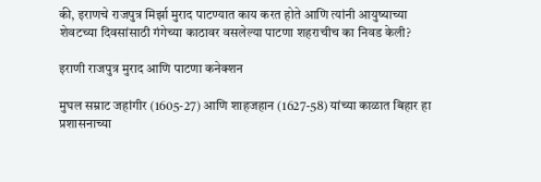की, इराणचे राजपुत्र मिर्झा मुराद पाटण्यात काय करत होते आणि त्यांनी आयुष्याच्या शेवटच्या दिवसांसाठी गंगेच्या काठावर वसलेल्या पाटणा शहराचीच का निवड केली?

इराणी राजपुत्र मुराद आणि पाटणा कनेक्शन

मुघल सम्राट जहांगीर (1605-27) आणि शाहजहान (1627-58) यांच्या काळात बिहार हा प्रशासनाच्या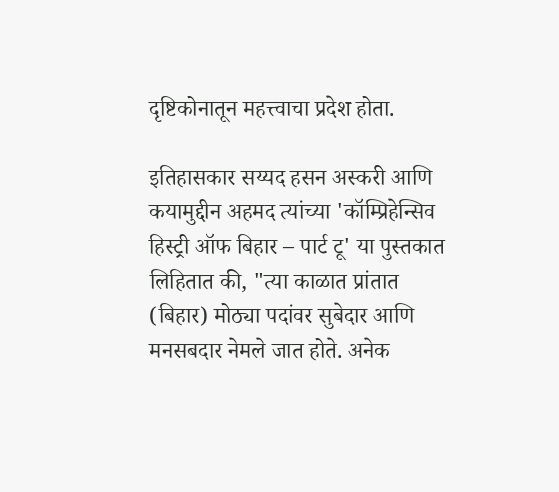दृष्टिकोनातून महत्त्वाचा प्रदेश होता.

इतिहासकार सय्यद हसन अस्करी आणि कयामुद्दीन अहमद त्यांच्या 'कॉम्प्रिहेन्सिव हिस्ट्री ऑफ बिहार – पार्ट टू' या पुस्तकात लिहितात की, "त्या काळात प्रांतात (बिहार) मोठ्या पदांवर सुबेदार आणि मनसबदार नेमले जात होते. अनेक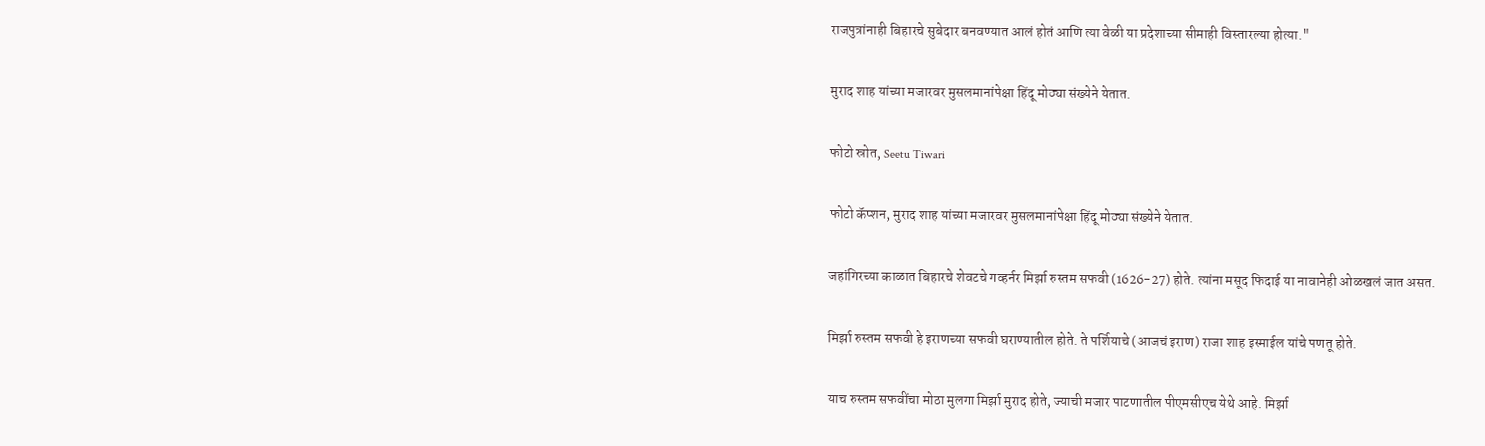राजपुत्रांनाही बिहारचे सुबेदार बनवण्यात आलं होतं आणि त्या वेळी या प्रदेशाच्या सीमाही विस्तारल्या होत्या."

मुराद शाह यांच्या मजारवर मुसलमानांपेक्षा हिंदू मोठ्या संख्येने येतात.

फोटो स्रोत, Seetu Tiwari

फोटो कॅप्शन, मुराद शाह यांच्या मजारवर मुसलमानांपेक्षा हिंदू मोठ्या संख्येने येतात.

जहांगिरच्या काळात बिहारचे शेवटचे गव्हर्नर मिर्झा रुस्तम सफवी (1626-27) होते. त्यांना मसूद फिदाई या नावानेही ओळखलं जात असत.

मिर्झा रुस्तम सफवी हे इराणच्या सफवी घराण्यातील होते. ते पर्शियाचे (आजचं इराण) राजा शाह इस्माईल यांचे पणतू होते.

याच रुस्तम सफवींचा मोठा मुलगा मिर्झा मुराद होते, ज्याची मजार पाटणातील पीएमसीएच येथे आहे. मिर्झा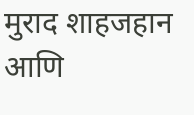मुराद शाहजहान आणि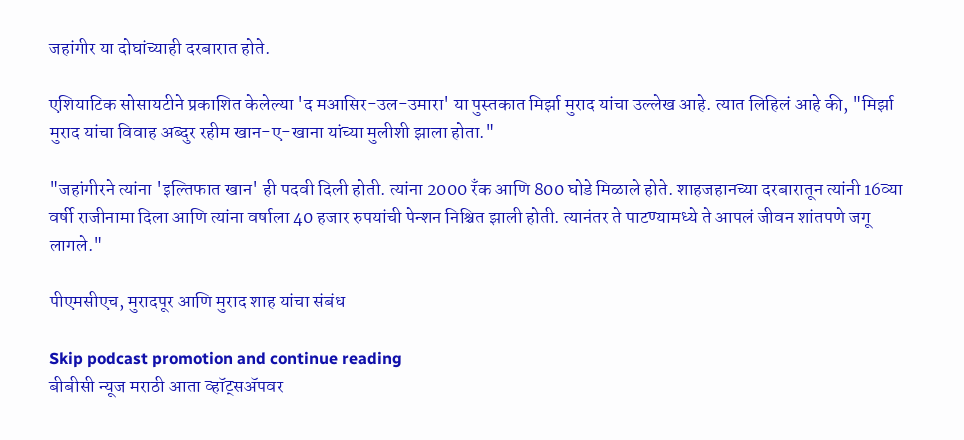जहांगीर या दोघांच्याही दरबारात होते.

एशियाटिक सोसायटीने प्रकाशित केलेल्या 'द मआसिर-उल-उमारा' या पुस्तकात मिर्झा मुराद यांचा उल्लेख आहे. त्यात लिहिलं आहे की, "मिर्झा मुराद यांचा विवाह अब्दुर रहीम खान-ए-खाना यांच्या मुलीशी झाला होता."

"जहांगीरने त्यांना 'इल्तिफात खान' ही पदवी दिली होती. त्यांना 2000 रँक आणि 800 घोडे मिळाले होते. शाहजहानच्या दरबारातून त्यांनी 16व्या वर्षी राजीनामा दिला आणि त्यांना वर्षाला 40 हजार रुपयांची पेन्शन निश्चित झाली होती. त्यानंतर ते पाटण्यामध्ये ते आपलं जीवन शांतपणे जगू लागले."

पीएमसीएच, मुरादपूर आणि मुराद शाह यांचा संबंध

Skip podcast promotion and continue reading
बीबीसी न्यूज मराठी आता व्हॉट्सॲपवर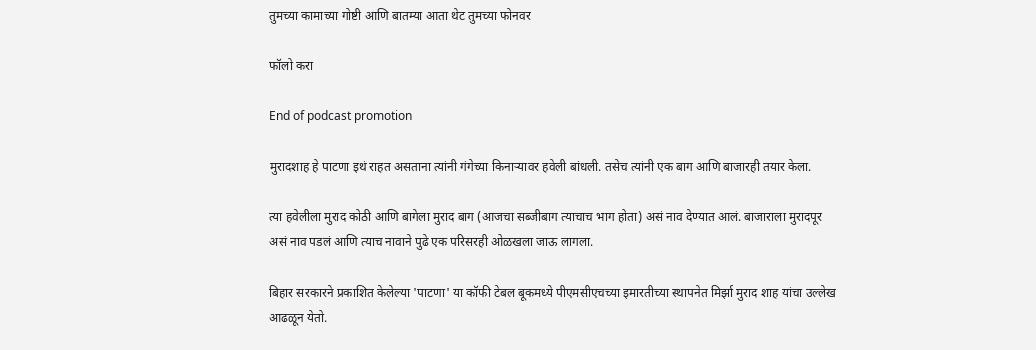तुमच्या कामाच्या गोष्टी आणि बातम्या आता थेट तुमच्या फोनवर

फॉलो करा

End of podcast promotion

मुरादशाह हे पाटणा इथं राहत असताना त्यांनी गंगेच्या किनाऱ्यावर हवेली बांधली. तसेच त्यांनी एक बाग आणि बाजारही तयार केला.

त्या हवेलीला मुराद कोठी आणि बागेला मुराद बाग (आजचा सब्जीबाग त्याचाच भाग होता) असं नाव देण्यात आलं. बाजाराला मुरादपूर असं नाव पडलं आणि त्याच नावाने पुढे एक परिसरही ओळखला जाऊ लागला.

बिहार सरकारने प्रकाशित केलेल्या 'पाटणा' या कॉफी टेबल बूकमध्ये पीएमसीएचच्या इमारतीच्या स्थापनेत मिर्झा मुराद शाह यांचा उल्लेख आढळून येतो.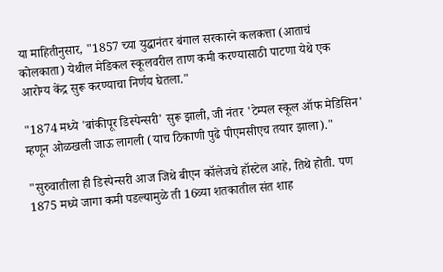या माहितीनुसार, "1857 च्या युद्धानंतर बंगाल सरकारने कलकत्ता (आताचं कोलकाता) येथील मेडिकल स्कूलवरील ताण कमी करण्यासाठी पाटणा येथे एक आरोग्य केंद्र सुरू करण्याचा निर्णय घेतला."

"1874 मध्ये 'बांकीपूर डिस्पेन्सरी' सुरू झाली, जी नंतर 'टेम्पल स्कूल ऑफ मेडिसिन' म्हणून ओळखली जाऊ लागली (याच ठिकाणी पुढे पीएमसीएच तयार झाला)."

"सुरुवातीला ही डिस्पेन्सरी आज जिथे बीएन कॉलेजचे हॉस्टेल आहे, तिथे होती. पण 1875 मध्ये जागा कमी पडल्यामुळे ती 16व्या शतकातील संत शाह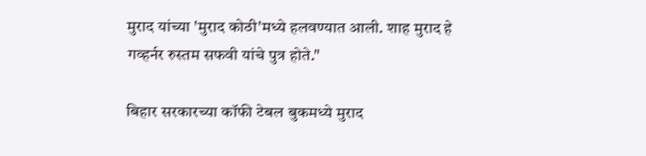मुराद यांच्या 'मुराद कोठी'मध्ये हलवण्यात आली. शाह मुराद हे गव्हर्नर रुस्तम सफवी यांचे पुत्र होते."

बिहार सरकारच्या कॉफी टेबल बुकमध्ये मुराद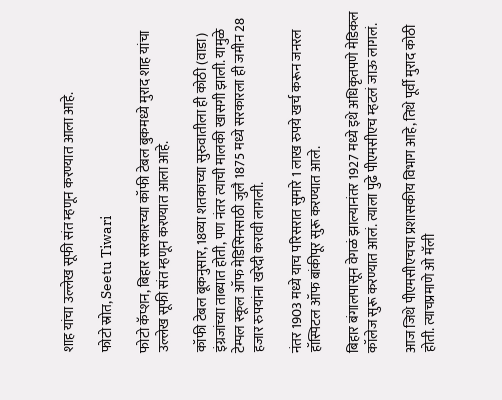शाह यांचा उल्लेख सूफी संत म्हणून करण्यात आला आहे.

फोटो स्रोत, Seetu Tiwari

फोटो कॅप्शन, बिहार सरकारच्या कॉफी टेबल बुकमध्ये मुराद शाह यांचा उल्लेख सूफी संत म्हणून करण्यात आला आहे.

कॉफी टेबल बूकनुसार, 18व्या शतकाच्या सुरुवातीला ही कोठी (वाडा) इंग्रजांच्या ताब्यात होती, पण नंतर त्याची मालकी खासगी झाली. यामुळे टेम्पल स्कूल ऑफ मेडिसिनसाठी जुलै 1875 मध्ये सरकारला ही जमीन 28 हजार रुपयांना खरेदी करावी लागली.

नंतर 1903 मध्ये याच परिसरात सुमारे 1 लाख रुपये खर्च करून जनरल हॉस्पिटल ऑफ बांकीपूर सुरू करण्यात आले.

बिहार बंगालपासून वेगळं झाल्यानंतर 1927 मध्ये इथे अधिकृतपणे मेडिकल कॉलेज सुरू करण्यात आलं. त्याला पुढे पीएमसीएच म्हटलं जाऊ लागलं.

आज जिथे पीएमसीएचचा प्रशासकीय विभाग आहे, तिथे पूर्वी मुराद कोठी होती. त्याचप्रमाणे ओ मॅली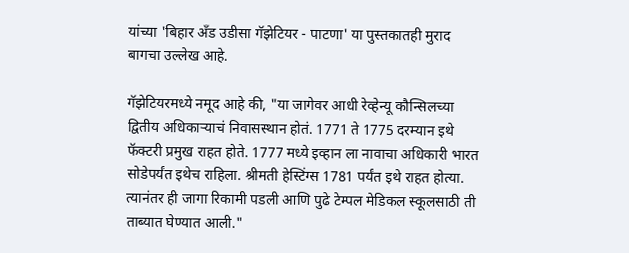यांच्या 'बिहार अँड उडीसा गॅझेटियर - पाटणा' या पुस्तकातही मुराद बागचा उल्लेख आहे.

गॅझेटियरमध्ये नमूद आहे की, "या जागेवर आधी रेव्हेन्यू कौन्सिलच्या द्वितीय अधिकाऱ्याचं निवासस्थान होतं. 1771 ते 1775 दरम्यान इथे फॅक्टरी प्रमुख राहत होते. 1777 मध्ये इव्हान ला नावाचा अधिकारी भारत सोडेपर्यंत इथेच राहिला. श्रीमती हेस्टिंग्स 1781 पर्यंत इथे राहत होत्या. त्यानंतर ही जागा रिकामी पडली आणि पुढे टेम्पल मेडिकल स्कूलसाठी ती ताब्यात घेण्यात आली."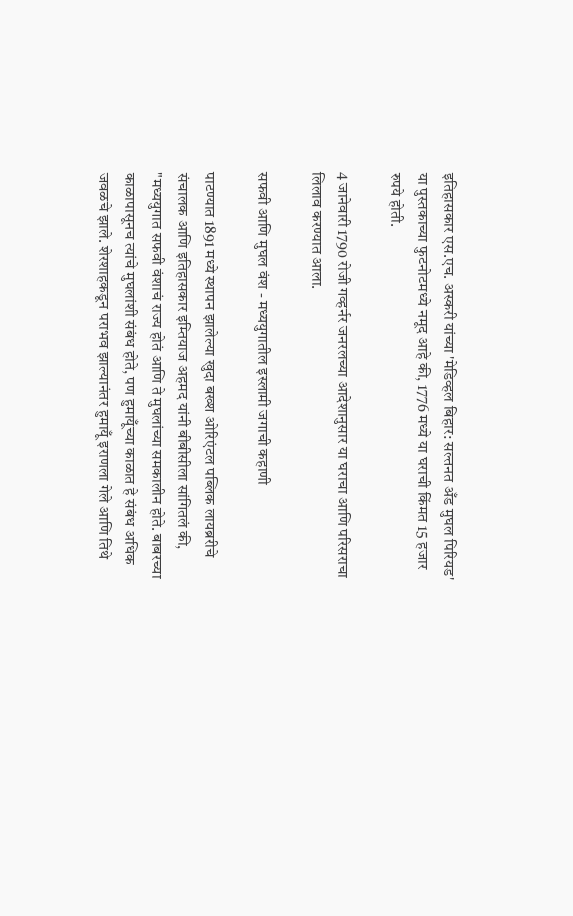इतिहासकार एस.एच. अस्करी यांच्या 'मेडिव्हल बिहार: सल्तनत अँड मुघल पिरियड' या पुस्तकाच्या फुटनोटमध्ये नमूद आहे की, 1776 मध्ये या घराची किंमत 15 हजार रुपये होती.

4 जानेवारी 1790 रोजी गव्हर्नर जनरलच्या आदेशानुसार या घराचा आणि परिसराचा लिलाव करण्यात आला.

सफवी आणि मुघल वंश - मध्ययुगातील इस्लामी जगाची कहाणी

पाटण्यात 1891 मध्ये स्थापन झालेल्या खुदा बख्श ओरिएंटल पब्लिक लायब्ररीचे संचालक आणि इतिहासकार इम्तियाज अहमद यांनी बीबीसीला सांगितलं की, "मध्ययुगात सफवी वंशाचं राज्य होतं आणि ते मुघलांच्या समकालीन होते. बाबरच्या काळापासूनच त्यांचे मुघलांशी संबंध होते, पण हुमायूँच्या काळात हे संबंध अधिक जवळचे झाले. शेरशाहकडून पराभव झाल्यानंतर हुमायूँ इराणला गेले आणि तिथे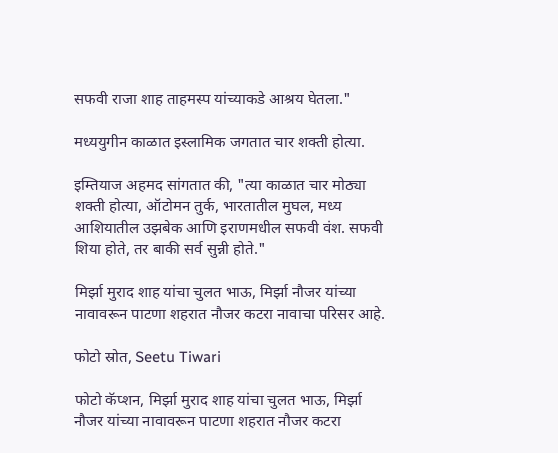सफवी राजा शाह ताहमस्प यांच्याकडे आश्रय घेतला."

मध्ययुगीन काळात इस्लामिक जगतात चार शक्ती होत्या.

इम्तियाज अहमद सांगतात की, "त्या काळात चार मोठ्या शक्ती होत्या, ऑटोमन तुर्क, भारतातील मुघल, मध्य आशियातील उझबेक आणि इराणमधील सफवी वंश. सफवी शिया होते, तर बाकी सर्व सुन्नी होते."

मिर्झा मुराद शाह यांचा चुलत भाऊ, मिर्झा नौजर यांच्या नावावरून पाटणा शहरात नौजर कटरा नावाचा परिसर आहे.

फोटो स्रोत, Seetu Tiwari

फोटो कॅप्शन, मिर्झा मुराद शाह यांचा चुलत भाऊ, मिर्झा नौजर यांच्या नावावरून पाटणा शहरात नौजर कटरा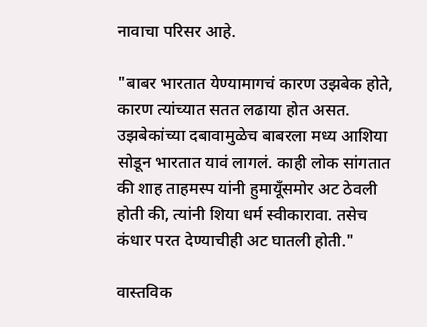नावाचा परिसर आहे.

"बाबर भारतात येण्यामागचं कारण उझबेक होते, कारण त्यांच्यात सतत लढाया होत असत. उझबेकांच्या दबावामुळेच बाबरला मध्य आशिया सोडून भारतात यावं लागलं. काही लोक सांगतात की शाह ताहमस्प यांनी हुमायूँसमोर अट ठेवली होती की, त्यांनी शिया धर्म स्वीकारावा. तसेच कंधार परत देण्याचीही अट घातली होती."

वास्तविक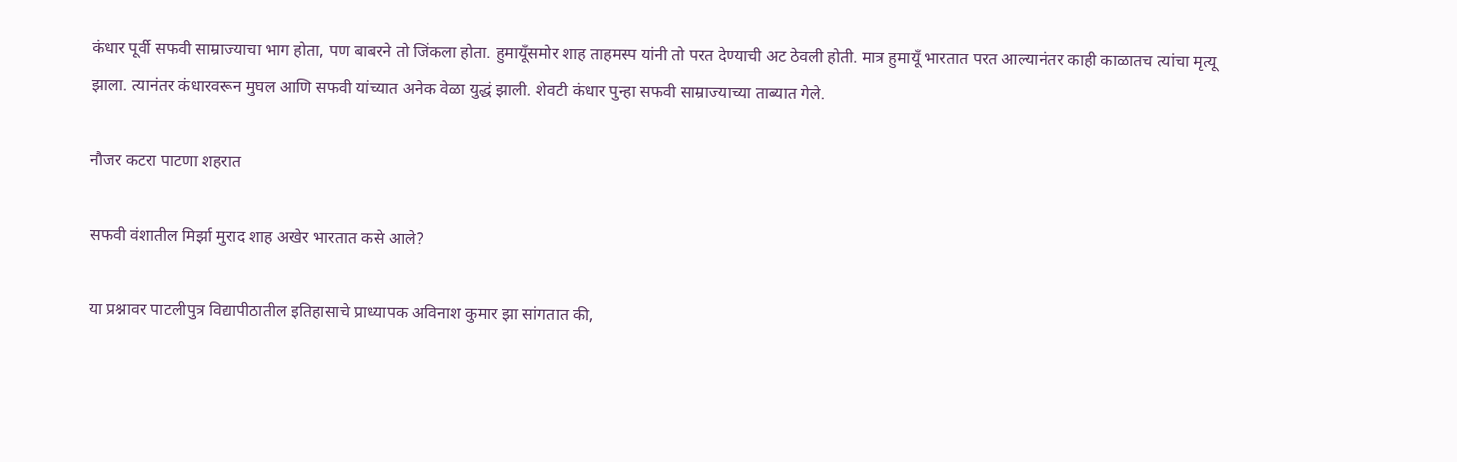कंधार पूर्वी सफवी साम्राज्याचा भाग होता, पण बाबरने तो जिंकला होता. हुमायूँसमोर शाह ताहमस्प यांनी तो परत देण्याची अट ठेवली होती. मात्र हुमायूँ भारतात परत आल्यानंतर काही काळातच त्यांचा मृत्यू झाला. त्यानंतर कंधारवरून मुघल आणि सफवी यांच्यात अनेक वेळा युद्धं झाली. शेवटी कंधार पुन्हा सफवी साम्राज्याच्या ताब्यात गेले.

नौजर कटरा पाटणा शहरात

सफवी वंशातील मिर्झा मुराद शाह अखेर भारतात कसे आले?

या प्रश्नावर पाटलीपुत्र विद्यापीठातील इतिहासाचे प्राध्यापक अविनाश कुमार झा सांगतात की,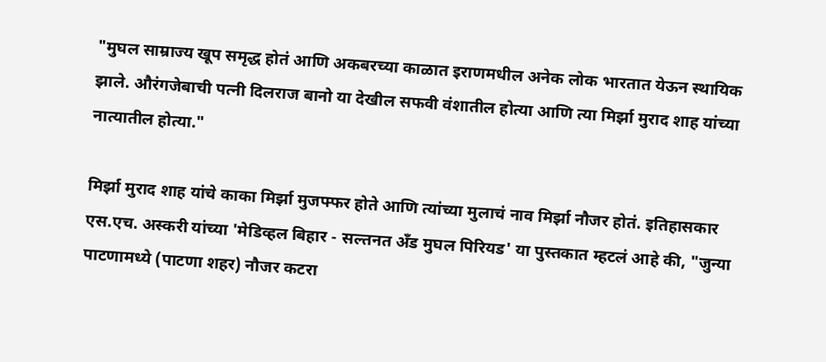"मुघल साम्राज्य खूप समृद्ध होतं आणि अकबरच्या काळात इराणमधील अनेक लोक भारतात येऊन स्थायिक झाले. औरंगजेबाची पत्नी दिलराज बानो या देखील सफवी वंशातील होत्या आणि त्या मिर्झा मुराद शाह यांच्या नात्यातील होत्या."

मिर्झा मुराद शाह यांचे काका मिर्झा मुजफ्फर होते आणि त्यांच्या मुलाचं नाव मिर्झा नौजर होतं. इतिहासकार एस.एच. अस्करी यांच्या 'मेडिव्हल बिहार - सल्तनत अँड मुघल पिरियड' या पुस्तकात म्हटलं आहे की, "जुन्या पाटणामध्ये (पाटणा शहर) नौजर कटरा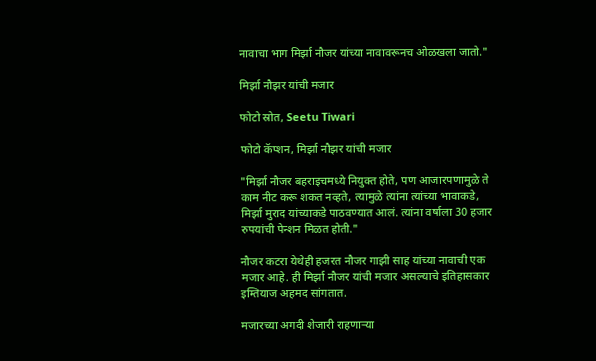नावाचा भाग मिर्झा नौजर यांच्या नावावरूनच ओळखला जातो."

मिर्झा नौझर यांची मजार

फोटो स्रोत, Seetu Tiwari

फोटो कॅप्शन, मिर्झा नौझर यांची मजार

"मिर्झा नौजर बहराइचमध्ये नियुक्त होते, पण आजारपणामुळे ते काम नीट करू शकत नव्हते, त्यामुळे त्यांना त्यांच्या भावाकडे, मिर्झा मुराद यांच्याकडे पाठवण्यात आलं. त्यांना वर्षाला 30 हजार रुपयांची पेन्शन मिळत होती."

नौजर कटरा येथेही हजरत नौजर गाझी साह यांच्या नावाची एक मजार आहे. ही मिर्झा नौजर यांची मजार असल्याचे इतिहासकार इम्तियाज अहमद सांगतात.

मजारच्या अगदी शेजारी राहणाऱ्या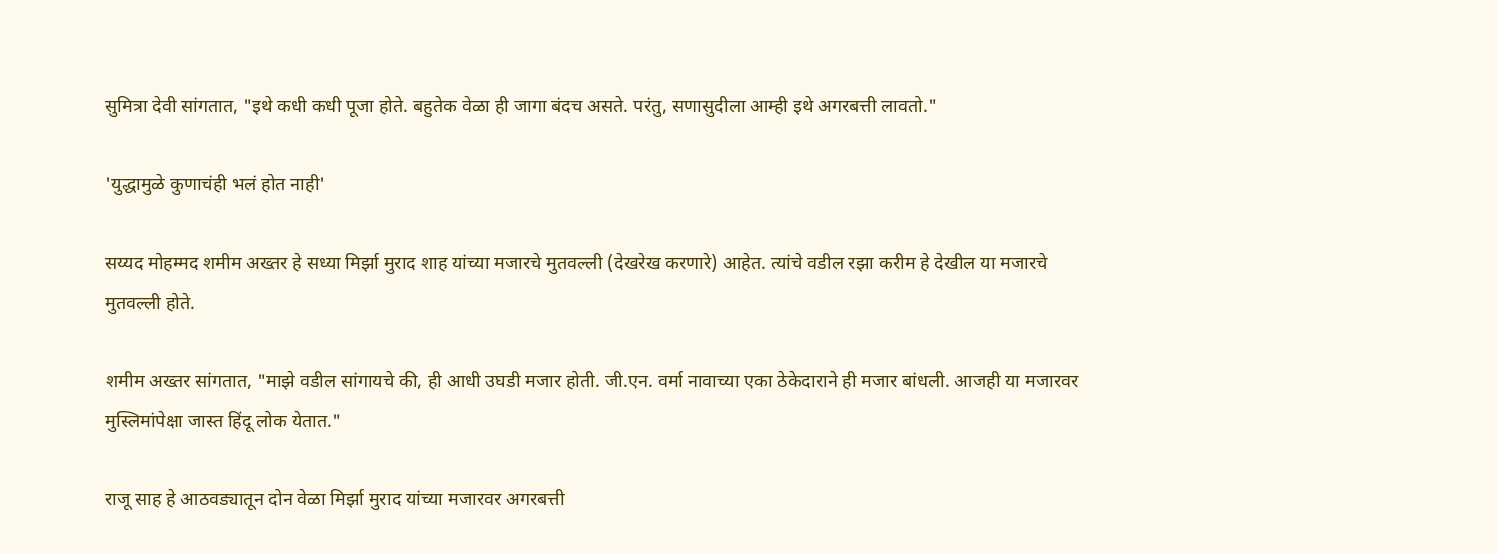सुमित्रा देवी सांगतात, "इथे कधी कधी पूजा होते. बहुतेक वेळा ही जागा बंदच असते. परंतु, सणासुदीला आम्ही इथे अगरबत्ती लावतो."

'युद्धामुळे कुणाचंही भलं होत नाही'

सय्यद मोहम्मद शमीम अख्तर हे सध्या मिर्झा मुराद शाह यांच्या मजारचे मुतवल्ली (देखरेख करणारे) आहेत. त्यांचे वडील रझा करीम हे देखील या मजारचे मुतवल्ली होते.

शमीम अख्तर सांगतात, "माझे वडील सांगायचे की, ही आधी उघडी मजार होती. जी.एन. वर्मा नावाच्या एका ठेकेदाराने ही मजार बांधली. आजही या मजारवर मुस्लिमांपेक्षा जास्त हिंदू लोक येतात."

राजू साह हे आठवड्यातून दोन वेळा मिर्झा मुराद यांच्या मजारवर अगरबत्ती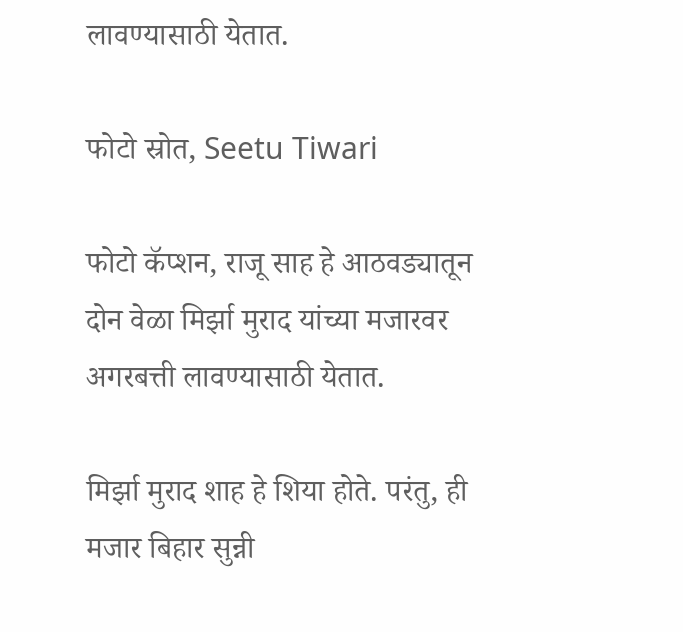लावण्यासाठी येतात.

फोटो स्रोत, Seetu Tiwari

फोटो कॅप्शन, राजू साह हे आठवड्यातून दोन वेळा मिर्झा मुराद यांच्या मजारवर अगरबत्ती लावण्यासाठी येतात.

मिर्झा मुराद शाह हे शिया होते. परंतु, ही मजार बिहार सुन्नी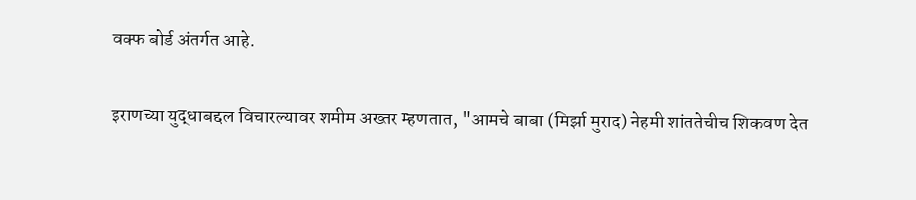वक्फ बोर्ड अंतर्गत आहे.

इराणच्या युद्धाबद्दल विचारल्यावर शमीम अख्तर म्हणतात, "आमचे बाबा (मिर्झा मुराद) नेहमी शांततेचीच शिकवण देत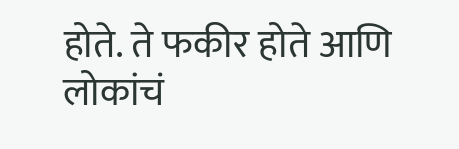होते. ते फकीर होते आणि लोकांचं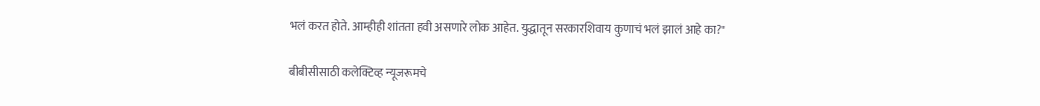भलं करत होते. आम्हीही शांतता हवी असणारे लोक आहेत. युद्धातून सरकारशिवाय कुणाचं भलं झालं आहे का?"

बीबीसीसाठी कलेक्टिव्ह न्यूजरूमचे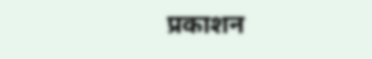प्रकाशन